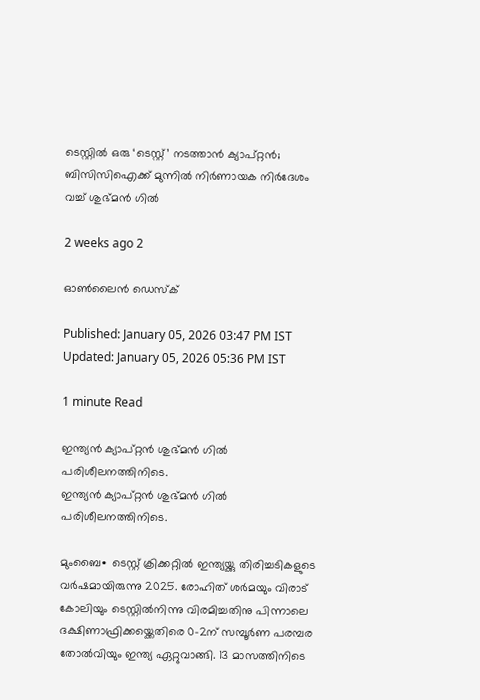ടെസ്റ്റിൽ ഒരു ‘ടെസ്റ്റ്’ നടത്താൻ ക്യാപ്റ്റൻ; ബിസിസിഐക്ക് മുന്നിൽ നിർണായക നിർദേശം വച്ച് ശുഭ്മൻ ഗിൽ

2 weeks ago 2

ഓൺലൈൻ ഡെസ്‌ക്

Published: January 05, 2026 03:47 PM IST Updated: January 05, 2026 05:36 PM IST

1 minute Read

ഇന്ത്യൻ ക്യാപ്റ്റൻ ശുഭ്മൻ ഗിൽ‌ പരിശീലനത്തിനിടെ.
ഇന്ത്യൻ ക്യാപ്റ്റൻ ശുഭ്മൻ ഗിൽ‌ പരിശീലനത്തിനിടെ.

മുംബൈ∙ ടെസ്റ്റ് ക്രിക്കറ്റിൽ ഇന്ത്യയ്ക്കു തിരിച്ചടികളുടെ വർഷമായിരുന്നു 2025. രോഹിത് ശർമയും വിരാട് കോലിയും ടെസ്റ്റിൽനിന്നു വിരമിച്ചതിനു പിന്നാലെ ദക്ഷിണാഫ്രിക്കയ്ക്കെതിരെ 0–2ന് സമ്പൂർണ പരമ്പര തോൽവിയും ഇന്ത്യ ഏറ്റുവാങ്ങി. 13 മാസത്തിനിടെ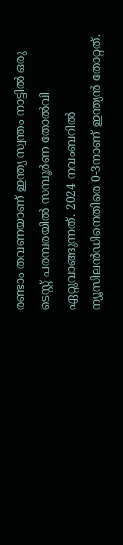രണ്ടാം തവണയാണ് ഇന്ത്യ സ്വന്തം നാട്ടിൽ ഒരു ടെസ്റ്റ് പരമ്പരയിൽ സമ്പൂർണ തോൽവി ഏറ്റുവാങ്ങുന്നത്. 2024 നവംബറിൽ ന്യൂസിലൻഡിനെതിരെ 0-3നാണ് ഇന്ത്യൻ തോറ്റത്.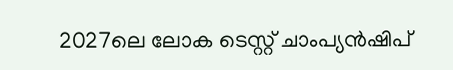2027ലെ ലോക ടെസ്റ്റ് ചാംപ്യൻഷിപ്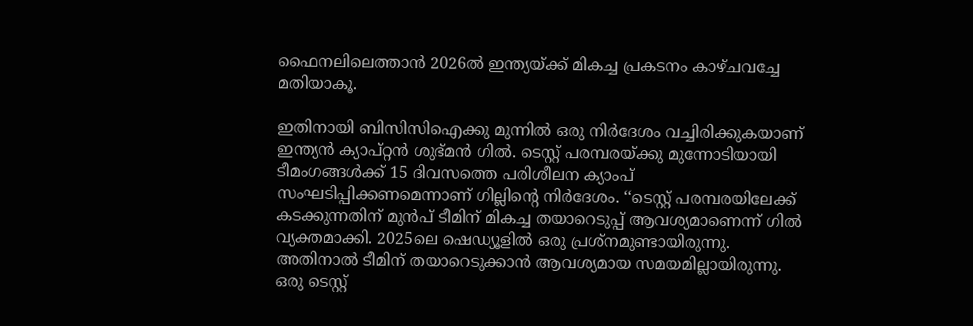ഫൈനലിലെത്താൻ 2026ൽ ഇന്ത്യയ്ക്ക് മികച്ച പ്രകടനം കാഴ്ചവച്ചേ മതിയാകൂ.

ഇതിനായി ബിസിസിഐക്കു മുന്നിൽ ഒരു നിർദേശം വച്ചിരിക്കുകയാണ് ഇന്ത്യൻ ക്യാപ്റ്റൻ ശുഭ്മൻ ഗിൽ. ടെസ്റ്റ് പരമ്പരയ്ക്കു മുന്നോടിയായി ടീമംഗങ്ങൾക്ക് 15 ദിവസത്തെ പരിശീലന ക്യാംപ് സംഘടിപ്പിക്കണമെന്നാണ് ഗില്ലിന്റെ നിർദേശം. ‘‘ടെസ്റ്റ് പരമ്പരയിലേക്ക് കടക്കുന്നതിന് മുൻപ് ടീമിന് മികച്ച തയാറെടുപ്പ് ആവശ്യമാണെന്ന് ഗിൽ  വ്യക്തമാക്കി. 2025ലെ ഷെഡ്യൂളിൽ ഒരു പ്രശ്നമുണ്ടായിരുന്നു. അതിനാൽ ടീമിന് തയാറെടുക്കാൻ ആവശ്യമായ സമയമില്ലായിരുന്നു. ഒരു ടെസ്റ്റ്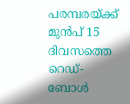പരമ്പരയ്ക്ക് മുൻപ് 15 ദിവസത്തെ റെഡ്-ബോൾ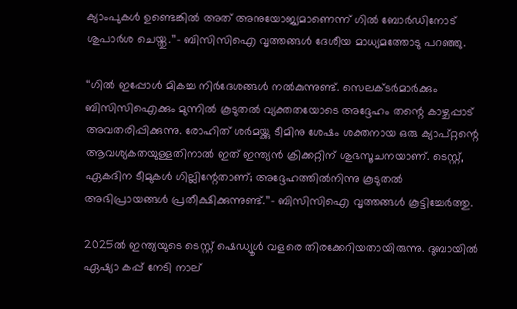ക്യാംപുകൾ ഉണ്ടെങ്കിൽ അത് അനുയോജ്യമാണെന്ന് ഗിൽ ബോർഡിനോട് ശുപാർശ ചെയ്തു.’’– ബിസിസിഐ വൃത്തങ്ങൾ ദേശീയ മാധ്യമത്തോടു പറഞ്ഞു.

‘‘ഗിൽ ഇപ്പോൾ മികച്ച നിർദേശങ്ങൾ നൽകുന്നുണ്ട്. സെലക്ടർമാർക്കും ബിസിസിഐക്കും മുന്നിൽ കൂടുതൽ വ്യക്തതയോടെ അദ്ദേഹം തന്റെ കാഴ്ചപ്പാട് അവതരിപ്പിക്കുന്നു. രോഹിത് ശർമയ്ക്കു ടീമിനു ശേഷം ശക്തനായ ഒരു ക്യാപ്റ്റന്റെ ആവശ്യകതയുള്ളതിനാൽ ഇത് ഇന്ത്യൻ ക്രിക്കറ്റിന് ശുഭസൂചനയാണ്. ടെസ്റ്റ്, ഏകദിന ടീമുകൾ ഗില്ലിന്റേതാണ്; അദ്ദേഹത്തിൽനിന്നു കൂടുതൽ അഭിപ്രായങ്ങൾ പ്രതീക്ഷിക്കുന്നുണ്ട്.’’– ബിസിസിഐ വൃത്തങ്ങൾ കൂട്ടിച്ചേർത്തു.

2025ൽ ഇന്ത്യയുടെ ടെസ്റ്റ് ഷെഡ്യൂൾ വളരെ തിരക്കേറിയതായിരുന്നു. ദുബായിൽ ഏഷ്യാ കപ്പ് നേടി നാല്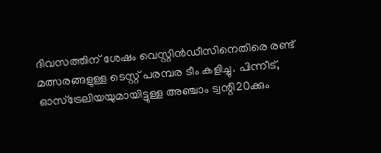ദിവസത്തിന് ശേഷം വെസ്റ്റിൻഡീസിനെതിരെ രണ്ട് മത്സരങ്ങളുള്ള ടെസ്റ്റ് പരമ്പര ടീം കളിച്ചു. പിന്നീട്, ഓസ്‌ട്രേലിയയുമായിട്ടുള്ള അഞ്ചാം ട്വന്റി20ക്കും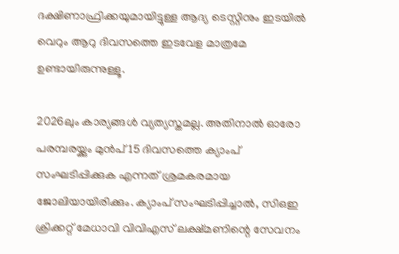ദക്ഷിണാഫ്രിക്കയുമായിട്ടുള്ള ആദ്യ ടെസ്റ്റിനും ഇടയിൽ വെറും ആറു ദിവസത്തെ ഇടവേള മാത്രമേ ഉണ്ടായിരുന്നുള്ളൂ.

2026ലും കാര്യങ്ങൾ വ്യത്യസ്തമല്ല. അതിനാൽ ഓരോ പരമ്പരയ്ക്കും മുൻ‌പ് 15 ദിവസത്തെ ക്യാംപ് സംഘടിപ്പിക്കുക എന്നത് ശ്രമകരമായ ജോലിയായിരിക്കും. ക്യാംപ് സംഘടിപ്പിച്ചാൽ, സിഒഇ ക്രിക്കറ്റ് മേധാവി വിവിഎസ് ലക്ഷ്മണിന്റെ സേവനം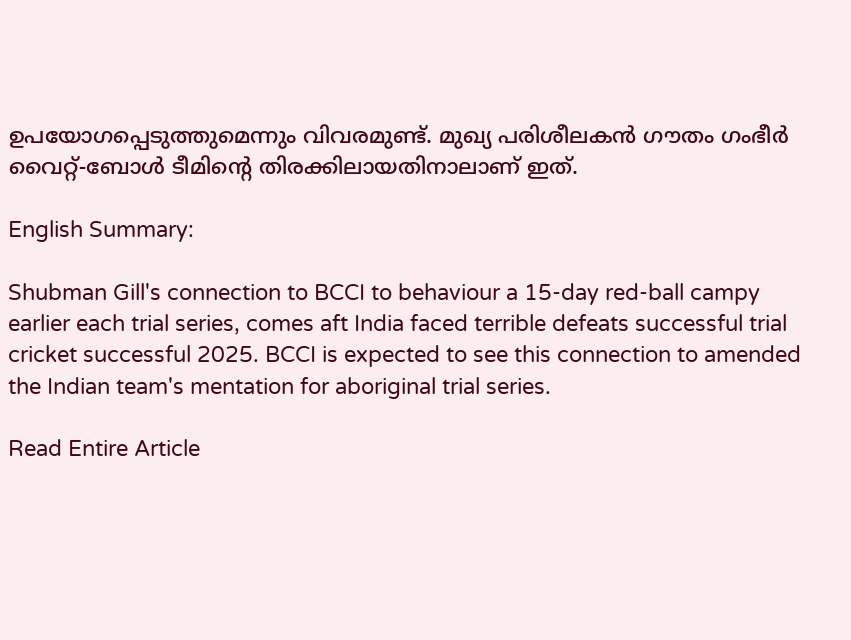ഉപയോഗപ്പെടുത്തുമെന്നും വിവരമുണ്ട്. മുഖ്യ പരിശീലകൻ ഗൗതം ഗംഭീർ വൈറ്റ്-ബോൾ ടീമിന്റെ തിരക്കിലായതിനാലാണ് ഇത്.

English Summary:

Shubman Gill's connection to BCCI to behaviour a 15-day red-ball campy earlier each trial series, comes aft India faced terrible defeats successful trial cricket successful 2025. BCCI is expected to see this connection to amended the Indian team's mentation for aboriginal trial series.

Read Entire Article